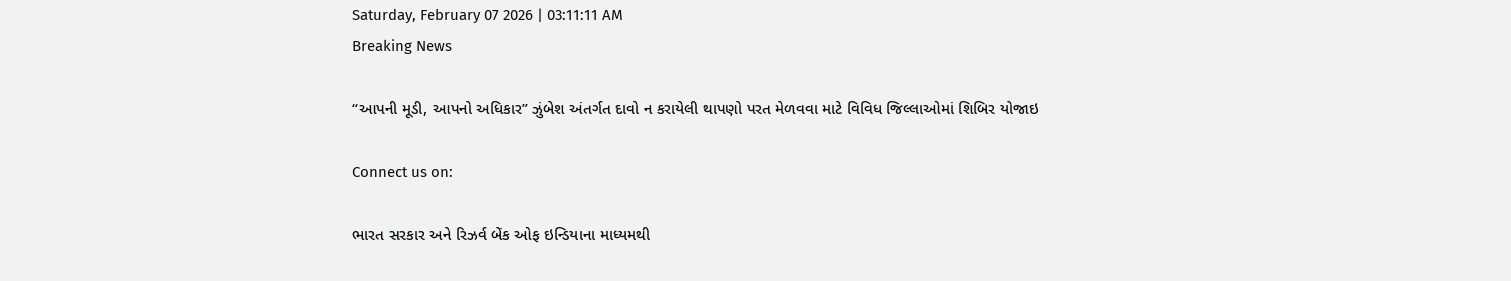Saturday, February 07 2026 | 03:11:11 AM
Breaking News

“આપની મૂડી, આપનો અધિકાર” ઝુંબેશ અંતર્ગત દાવો ન કરાયેલી થાપણો પરત મેળવવા માટે વિવિધ જિલ્લાઓમાં શિબિર યોજાઇ

Connect us on:

ભારત સરકાર અને રિઝર્વ બેંક ઓફ ઇન્ડિયાના માધ્યમથી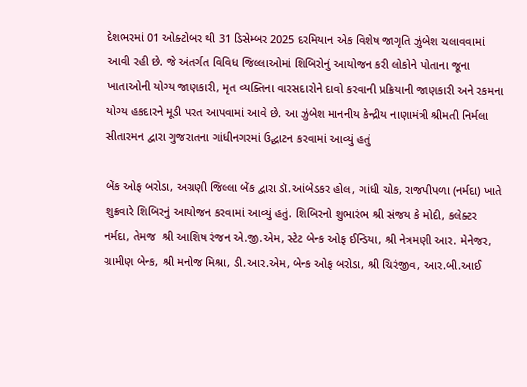દેશભરમાં 01 ઓક્ટોબર થી 31 ડિસેમ્બર 2025 દરમિયાન એક વિશેષ જાગૃતિ ઝુંબેશ ચલાવવામાં આવી રહી છે. જે અંતર્ગત વિવિધ જિલ્લાઓમાં શિબિરોનું આયોજન કરી લોકોને પોતાના જૂના ખાતાઓની યોગ્ય જાણકારી, મૃત વ્યક્તિના વારસદારોને દાવો કરવાની પ્રક્રિયાની જાણકારી અને રકમના યોગ્ય હકદારને મૂડી પરત આપવામાં આવે છે. આ ઝુંબેશ માનનીય કેન્દ્રીય નાણામંત્રી શ્રીમતી નિર્મલા સીતારમન દ્વારા ગુજરાતના ગાંધીનગરમાં ઉદ્ઘાટન કરવામાં આવ્યું હતું

બેંક ઓફ બરોડા, અગ્રણી જિલ્લા બેંક દ્વારા ડૉ.આંબેડકર હોલ, ગાંધી ચોક, રાજપીપળા (નર્મદા) ખાતે શુક્રવારે શિબિરનું આયોજન કરવામાં આવ્યું હતું. શિબિરનો શુભારંભ શ્રી સંજય કે મોદી, કલેક્ટર નર્મદા, તેમજ  શ્રી આશિષ રંજન એ.જી.એમ, સ્ટેટ બેન્ક ઓફ ઈન્ડિયા, શ્રી નેત્રમણી આર. મેનેજર, ગ્રામીણ બેન્ક, શ્રી મનોજ મિશ્રા, ડી.આર.એમ, બેન્ક ઓફ બરોડા, શ્રી ચિરંજીવ, આર.બી.આઈ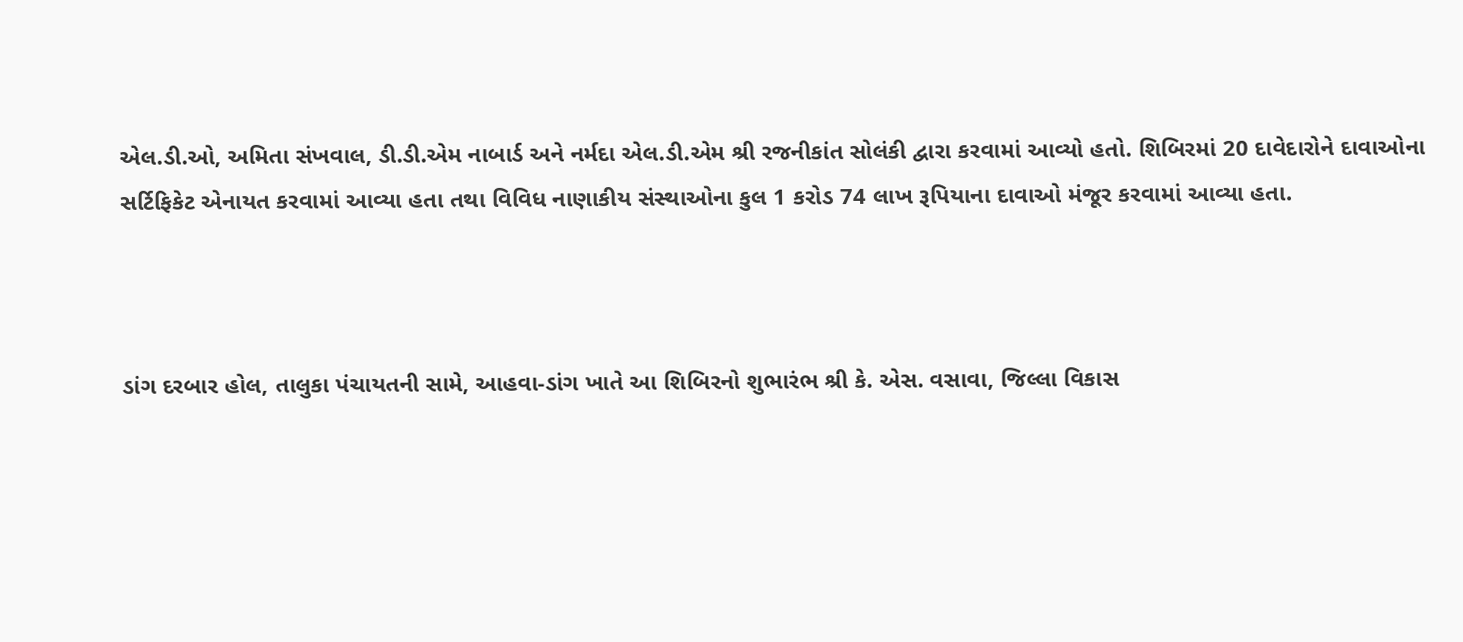એલ.ડી.ઓ, અમિતા સંખવાલ, ડી.ડી.એમ નાબાર્ડ અને નર્મદા એલ.ડી.એમ શ્રી રજનીકાંત સોલંકી દ્વારા કરવામાં આવ્યો હતો. શિબિરમાં 20 દાવેદારોને દાવાઓના સર્ટિફિકેટ એનાયત કરવામાં આવ્યા હતા તથા વિવિધ નાણાકીય સંસ્થાઓના કુલ 1 કરોડ 74 લાખ રૂપિયાના દાવાઓ મંજૂર કરવામાં આવ્યા હતા.



ડાંગ દરબાર હોલ, તાલુકા પંચાયતની સામે, આહવા-ડાંગ ખાતે આ શિબિરનો શુભારંભ શ્રી કે. એસ. વસાવા, જિલ્લા વિકાસ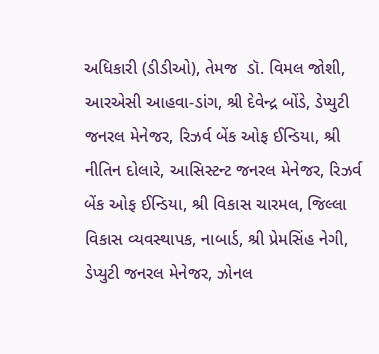અધિકારી (ડીડીઓ), તેમજ  ડૉ. વિમલ જોશી, આરએસી આહવા-ડાંગ, શ્રી દેવેન્દ્ર બોંડે, ડેપ્યુટી જનરલ મેનેજર, રિઝર્વ બેંક ઓફ ઈન્ડિયા, શ્રી નીતિન દોલારે, આસિસ્ટન્ટ જનરલ મેનેજર, રિઝર્વ બેંક ઓફ ઈન્ડિયા, શ્રી વિકાસ ચારમલ, જિલ્લા વિકાસ વ્યવસ્થાપક, નાબાર્ડ, શ્રી પ્રેમસિંહ નેગી, ડેપ્યુટી જનરલ મેનેજર, ઝોનલ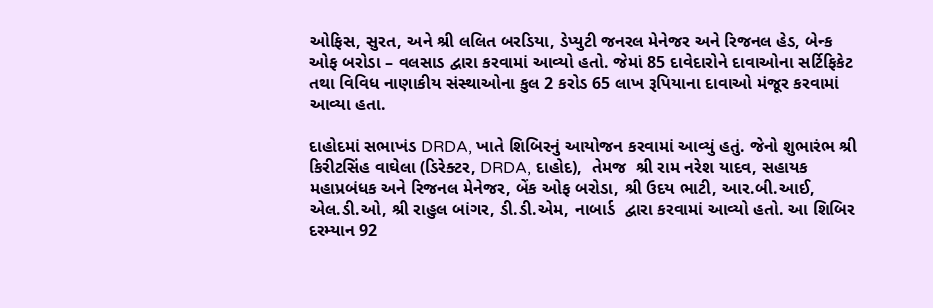ઓફિસ, સુરત, અને શ્રી લલિત બરડિયા, ડેપ્યુટી જનરલ મેનેજર અને રિજનલ હેડ, બેન્ક ઓફ બરોડા – વલસાડ દ્વારા કરવામાં આવ્યો હતો. જેમાં 85 દાવેદારોને દાવાઓના સર્ટિફિકેટ તથા વિવિધ નાણાકીય સંસ્થાઓના કુલ 2 કરોડ 65 લાખ રૂપિયાના દાવાઓ મંજૂર કરવામાં આવ્યા હતા.

દાહોદમાં સભાખંડ DRDA, ખાતે શિબિરનું આયોજન કરવામાં આવ્યું હતું. જેનો શુભારંભ શ્રી કિરીટસિંહ વાઘેલા (ડિરેક્ટર, DRDA, દાહોદ),  તેમજ  શ્રી રામ નરેશ યાદવ, સહાયક મહાપ્રબંધક અને રિજનલ મેનેજર, બેંક ઓફ બરોડા, શ્રી ઉદય ભાટી, આર.બી.આઈ, એલ.ડી.ઓ, શ્રી રાહુલ બાંગર, ડી.ડી.એમ, નાબાર્ડ  દ્વારા કરવામાં આવ્યો હતો. આ શિબિર દરમ્યાન 92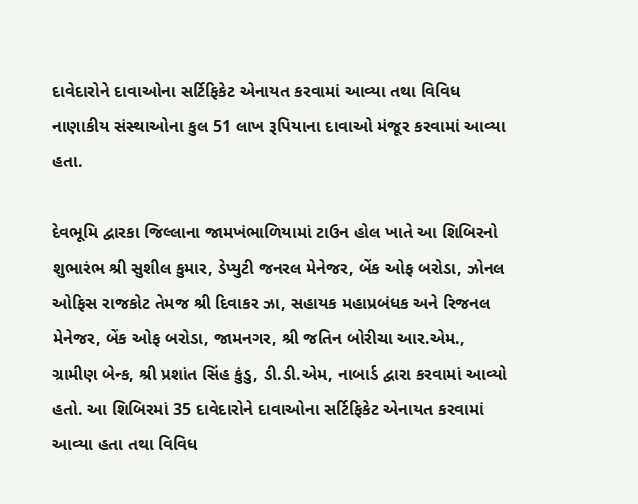દાવેદારોને દાવાઓના સર્ટિફિકેટ એનાયત કરવામાં આવ્યા તથા વિવિધ નાણાકીય સંસ્થાઓના કુલ 51 લાખ રૂપિયાના દાવાઓ મંજૂર કરવામાં આવ્યા હતા.

દેવભૂમિ દ્વારકા જિલ્લાના જામખંભાળિયામાં ટાઉન હોલ ખાતે આ શિબિરનો શુભારંભ શ્રી સુશીલ કુમાર, ડેપ્યુટી જનરલ મેનેજર, બેંક ઓફ બરોડા, ઝોનલ ઓફિસ રાજકોટ તેમજ શ્રી દિવાકર ઝા, સહાયક મહાપ્રબંધક અને રિજનલ મેનેજર, બેંક ઓફ બરોડા, જામનગર, શ્રી જતિન બોરીચા આર.એમ., ગ્રામીણ બેન્ક, શ્રી પ્રશાંત સિંહ કુંડુ, ડી.ડી.એમ, નાબાર્ડ દ્વારા કરવામાં આવ્યો હતો. આ શિબિરમાં 35 દાવેદારોને દાવાઓના સર્ટિફિકેટ એનાયત કરવામાં આવ્યા હતા તથા વિવિધ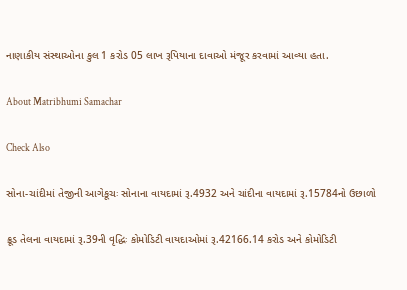નાણાકીય સંસ્થાઓના કુલ 1 કરોડ 05 લાખ રૂપિયાના દાવાઓ મંજૂર કરવામાં આવ્યા હતા.

About Matribhumi Samachar

Check Also

સોના-ચાંદીમાં તેજીની આગેકૂચઃ સોનાના વાયદામાં રૂ.4932 અને ચાંદીના વાયદામાં રૂ.15784નો ઉછાળો

ક્રૂડ તેલના વાયદામાં રૂ.39ની વૃદ્ધિઃ કોમોડિટી વાયદાઓમાં રૂ.42166.14 કરોડ અને કોમોડિટી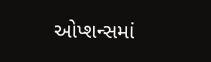ઓપ્શન્સમાં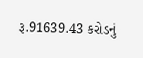રૂ.91639.43 કરોડનું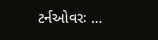ટર્નઓવરઃ …